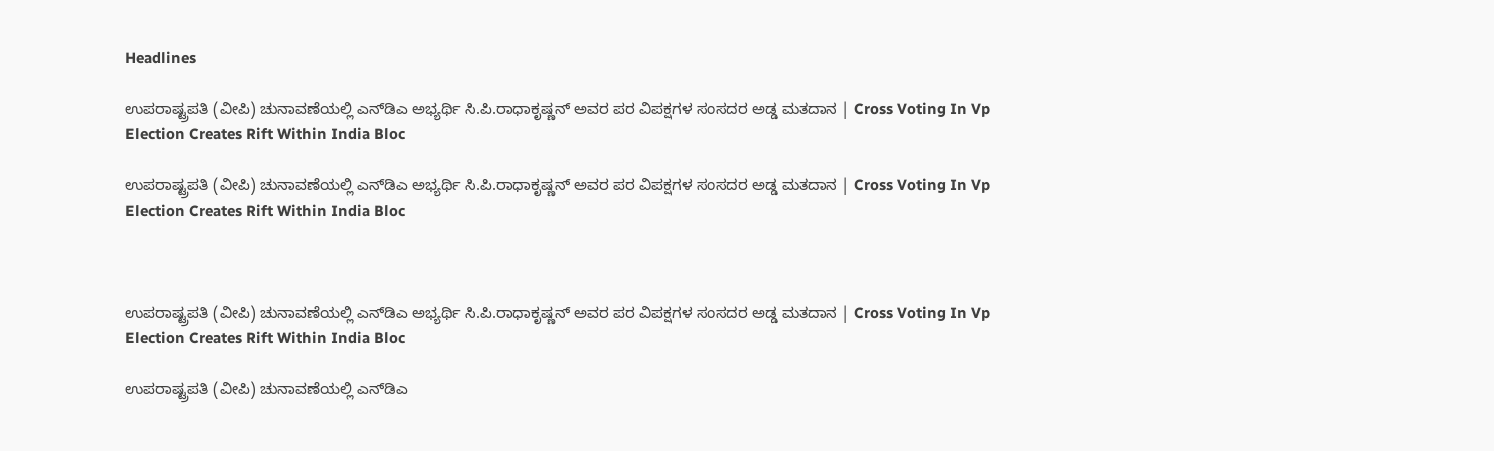Headlines

ಉಪರಾಷ್ಟ್ರಪತಿ (ವೀಪಿ) ಚುನಾವಣೆಯಲ್ಲಿ ಎನ್‌ಡಿಎ ಅಭ್ಯರ್ಥಿ ಸಿ.ಪಿ.ರಾಧಾಕೃಷ್ಣನ್‌ ಅವರ ಪರ ವಿಪಕ್ಷಗಳ ಸಂಸದರ ಅಡ್ಡ ಮತದಾನ | Cross Voting In Vp Election Creates Rift Within India Bloc

ಉಪರಾಷ್ಟ್ರಪತಿ (ವೀಪಿ) ಚುನಾವಣೆಯಲ್ಲಿ ಎನ್‌ಡಿಎ ಅಭ್ಯರ್ಥಿ ಸಿ.ಪಿ.ರಾಧಾಕೃಷ್ಣನ್‌ ಅವರ ಪರ ವಿಪಕ್ಷಗಳ ಸಂಸದರ ಅಡ್ಡ ಮತದಾನ | Cross Voting In Vp Election Creates Rift Within India Bloc



ಉಪರಾಷ್ಟ್ರಪತಿ (ವೀಪಿ) ಚುನಾವಣೆಯಲ್ಲಿ ಎನ್‌ಡಿಎ ಅಭ್ಯರ್ಥಿ ಸಿ.ಪಿ.ರಾಧಾಕೃಷ್ಣನ್‌ ಅವರ ಪರ ವಿಪಕ್ಷಗಳ ಸಂಸದರ ಅಡ್ಡ ಮತದಾನ | Cross Voting In Vp Election Creates Rift Within India Bloc

ಉಪರಾಷ್ಟ್ರಪತಿ (ವೀಪಿ) ಚುನಾವಣೆಯಲ್ಲಿ ಎನ್‌ಡಿಎ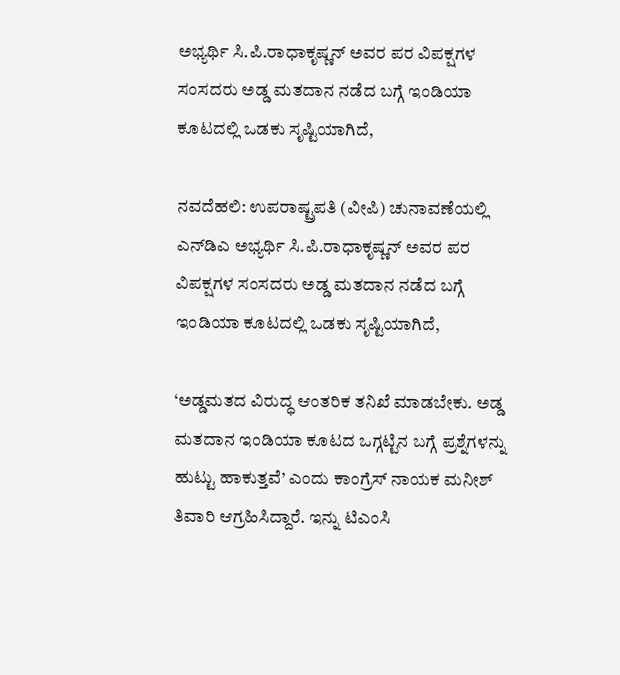ಅಭ್ಯರ್ಥಿ ಸಿ.ಪಿ.ರಾಧಾಕೃಷ್ಣನ್‌ ಅವರ ಪರ ವಿಪಕ್ಷಗಳ ಸಂಸದರು ಅಡ್ಡ ಮತದಾನ ನಡೆದ ಬಗ್ಗೆ ಇಂಡಿಯಾ ಕೂಟದಲ್ಲಿ ಒಡಕು ಸೃಷ್ಟಿಯಾಗಿದೆ,

ನವದೆಹಲಿ: ಉಪರಾಷ್ಟ್ರಪತಿ (ವೀಪಿ) ಚುನಾವಣೆಯಲ್ಲಿ ಎನ್‌ಡಿಎ ಅಭ್ಯರ್ಥಿ ಸಿ.ಪಿ.ರಾಧಾಕೃಷ್ಣನ್‌ ಅವರ ಪರ ವಿಪಕ್ಷಗಳ ಸಂಸದರು ಅಡ್ಡ ಮತದಾನ ನಡೆದ ಬಗ್ಗೆ ಇಂಡಿಯಾ ಕೂಟದಲ್ಲಿ ಒಡಕು ಸೃಷ್ಟಿಯಾಗಿದೆ,

‘ಅಡ್ಡಮತದ ವಿರುದ್ಧ ಆಂತರಿಕ ತನಿಖೆ ಮಾಡಬೇಕು. ಅಡ್ಡ ಮತದಾನ ಇಂಡಿಯಾ ಕೂಟದ ಒಗ್ಗಟ್ಟಿನ ಬಗ್ಗೆ ಪ್ರಶ್ನೆಗಳನ್ನು ಹುಟ್ಟು ಹಾಕುತ್ತವೆ’ ಎಂದು ಕಾಂಗ್ರೆಸ್‌ ನಾಯಕ ಮನೀಶ್‌ ತಿವಾರಿ ಆಗ್ರಹಿಸಿದ್ದಾರೆ. ಇನ್ನು ಟಿಎಂಸಿ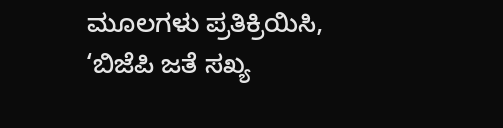ಮೂಲಗಳು ಪ್ರತಿಕ್ರಿಯಿಸಿ, ‘ಬಿಜೆಪಿ ಜತೆ ಸಖ್ಯ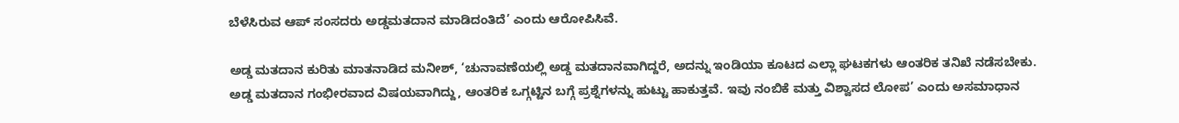ಬೆಳೆಸಿರುವ ಆಪ್ ಸಂಸದರು ಅಡ್ಡಮತದಾನ ಮಾಡಿದಂತಿದೆ’ ಎಂದು ಆರೋಪಿಸಿವೆ.

ಅಡ್ಡ ಮತದಾನ ಕುರಿತು ಮಾತನಾಡಿದ ಮನೀಶ್‌, ‘ಚುನಾವಣೆಯಲ್ಲಿ ಅಡ್ಡ ಮತದಾನವಾಗಿದ್ದರೆ, ಅದನ್ನು ಇಂಡಿಯಾ ಕೂಟದ ಎಲ್ಲಾ ಘಟಕಗಳು ಆಂತರಿಕ ತನಿಖೆ ನಡೆಸಬೇಕು. ಅಡ್ಡ ಮತದಾನ ಗಂಭೀರವಾದ ವಿಷಯವಾಗಿದ್ದು, ಆಂತರಿಕ ಒಗ್ಗಟ್ಟಿನ ಬಗ್ಗೆ ಪ್ರಶ್ನೆಗಳನ್ನು ಹುಟ್ಟು ಹಾಕುತ್ತವೆ. ಇವು ನಂಬಿಕೆ ಮತ್ತು ವಿಶ್ವಾಸದ ಲೋಪ’ ಎಂದು ಅಸಮಾಧಾನ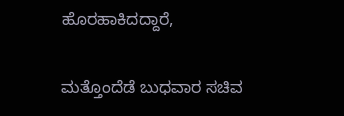ಹೊರಹಾಕಿದದ್ದಾರೆ,

ಮತ್ತೊಂದೆಡೆ ಬುಧವಾರ ಸಚಿವ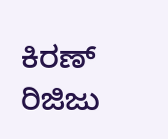ಕಿರಣ್‌ ರಿಜಿಜು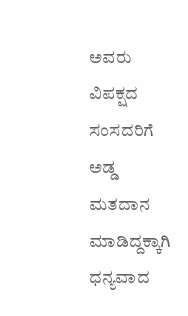ಅವರು ವಿಪಕ್ಷದ ಸಂಸದರಿಗೆ ಅಡ್ಡ ಮತದಾನ ಮಾಡಿದ್ದಕ್ಕಾಗಿ ಧನ್ಯವಾದ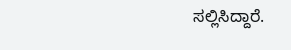ಸಲ್ಲಿಸಿದ್ದಾರೆ.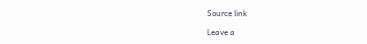Source link

Leave a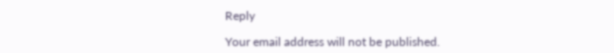Reply

Your email address will not be published.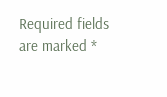Required fields are marked *